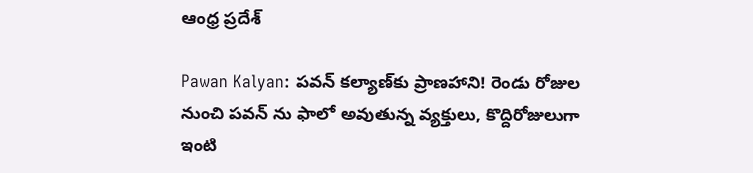ఆంధ్ర ప్రదేశ్

Pawan Kalyan: పవన్ కల్యాణ్‌కు ప్రాణహాని! రెండు రోజుల నుంచి పవన్ ను ఫాలో అవుతున్న వ్యక్తులు, కొద్దిరోజులుగా ఇంటి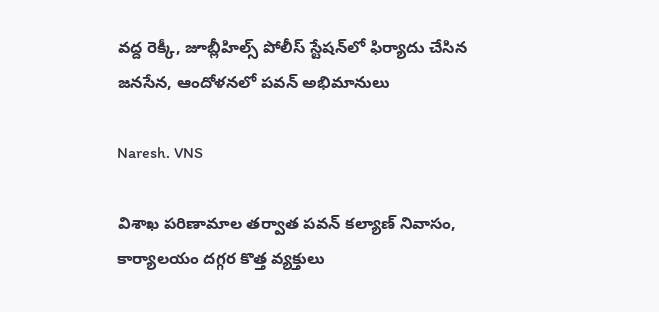వద్ద రెక్కీ, జూబ్లీహిల్స్ పోలీస్‌ స్టేషన్‌లో ఫిర్యాదు చేసిన జనసేన, ఆందోళనలో పవన్ అభిమానులు

Naresh. VNS

విశాఖ పరిణామాల తర్వాత పవన్ కల్యాణ్ నివాసం, కార్యాలయం దగ్గర కొత్త వ్యక్తులు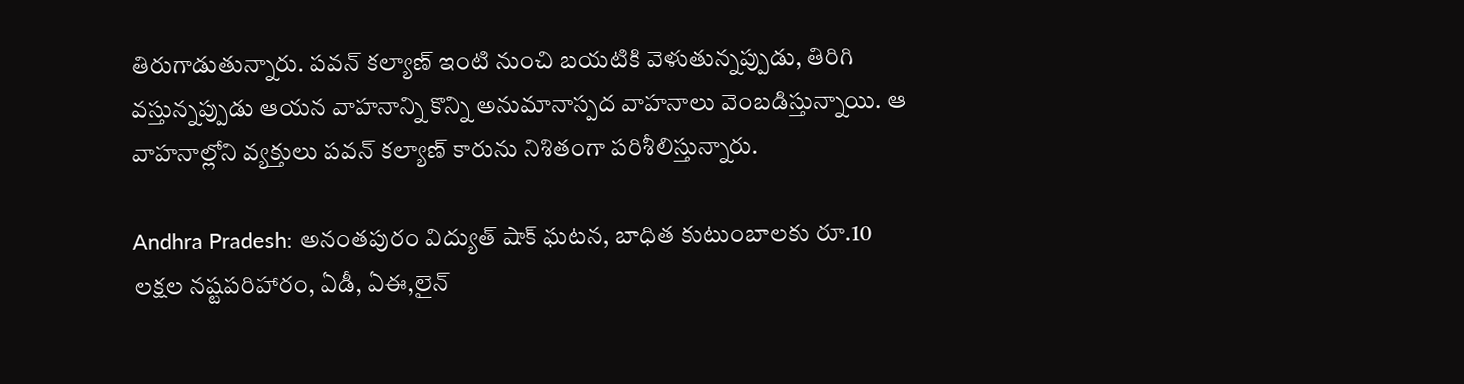తిరుగాడుతున్నారు. పవన్ కల్యాణ్ ఇంటి నుంచి బయటికి వెళుతున్నప్పుడు, తిరిగి వస్తున్నప్పుడు ఆయన వాహనాన్ని కొన్ని అనుమానాస్పద వాహనాలు వెంబడిస్తున్నాయి. ఆ వాహనాల్లోని వ్యక్తులు పవన్ కల్యాణ్ కారును నిశితంగా పరిశీలిస్తున్నారు.

Andhra Pradesh: అనంతపురం విద్యుత్ షాక్ ఘటన, బాధిత కుటుంబాలకు రూ.10 లక్షల నష్టపరిహారం, ఏడీ, ఏఈ,లైన్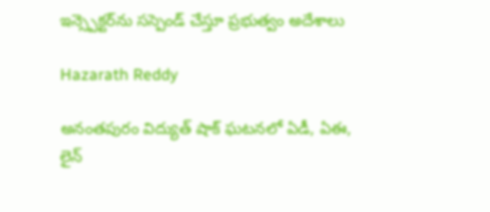ఇన్స్పెక్టర్‌ను సస్పెండ్ చేస్తూ ప్రభుత్వం అదేశాలు

Hazarath Reddy

అనంతపురం విద్యుత్ షాక్ ఘటనలో ఏడీ, ఏఈ, లైన్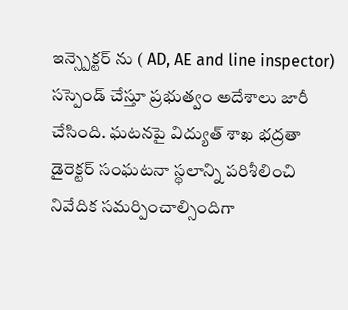ఇన్స్పెక్టర్ ను ( AD, AE and line inspector) సస్పెండ్ చేస్తూ ప్రభుత్వం అదేశాలు జారీ చేసింది. ఘటనపై విద్యుత్ శాఖ భద్రతా డైరెక్టర్ సంఘటనా స్థలాన్ని పరిశీలించి నివేదిక సమర్పించాల్సిందిగా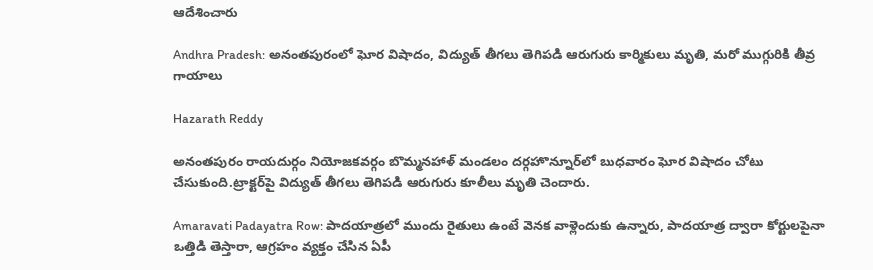ఆదేశించారు

Andhra Pradesh: అనంతపురంలో ఘోర విషాదం, విద్యుత్ తీగలు తెగిపడి ఆరుగురు కార్మికులు మృతి, మరో ముగ్గురికి తీవ్ర గాయాలు

Hazarath Reddy

అనంతపురం రాయదుర్గం నియోజకవర్గం బొమ్మనహాళ్‌ మండలం దర్గహొన్నూర్‌లో బుధవారం ఘోర విషాదం చోటు చేసుకుంది.ట్రాక్టర్‌పై విద్యుత్‌ తీగలు తెగిపడి ఆరుగురు కూలీలు మృతి చెందారు.

Amaravati Padayatra Row: పాదయాత్రలో ముందు రైతులు ఉంటే వెనక వాళ్లెందుకు ఉన్నారు, పాదయాత్ర ద్వారా కోర్టులపైనా ఒత్తిడి తెస్తారా, ఆగ్రహం వ్యక్తం చేసిన ఏపీ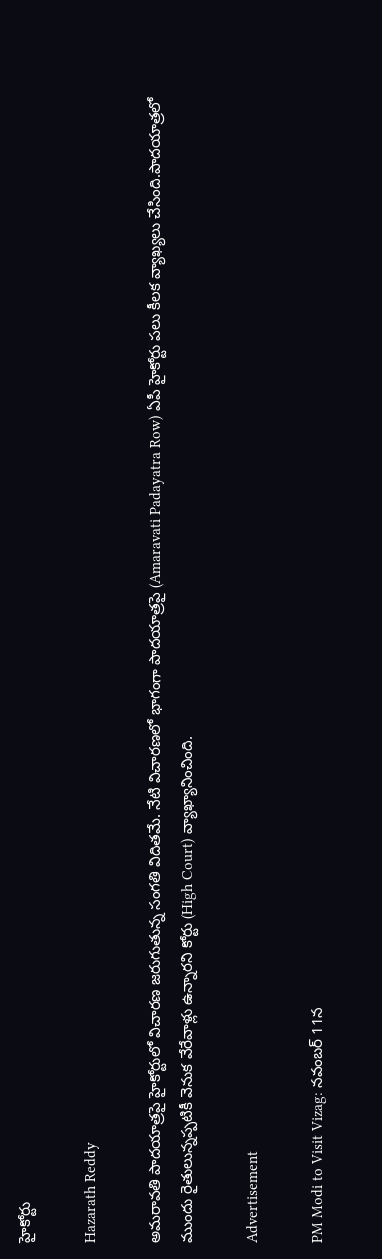హైకోర్టు

Hazarath Reddy

అమరావతి పాదయాత్రపై హైకోర్టులో విచారణ జరుగుతున్న సంగతి విదితమే. నేటి విచారణలో భాగంగా పాదయాత్రపై (Amaravati Padayatra Row) ఏపీ హైకోర్టు పలు కీలక వ్యాఖ్యలు చేసింది.పాదయాత్రలో ముందు రైతులున్నప్పటికీ వెనుక వేరేవాళ్లు ఉన్నారని కోర్టు (High Court) వ్యాఖ్యానించింది.

Advertisement

PM Modi to Visit Vizag: నవంబర్ 11న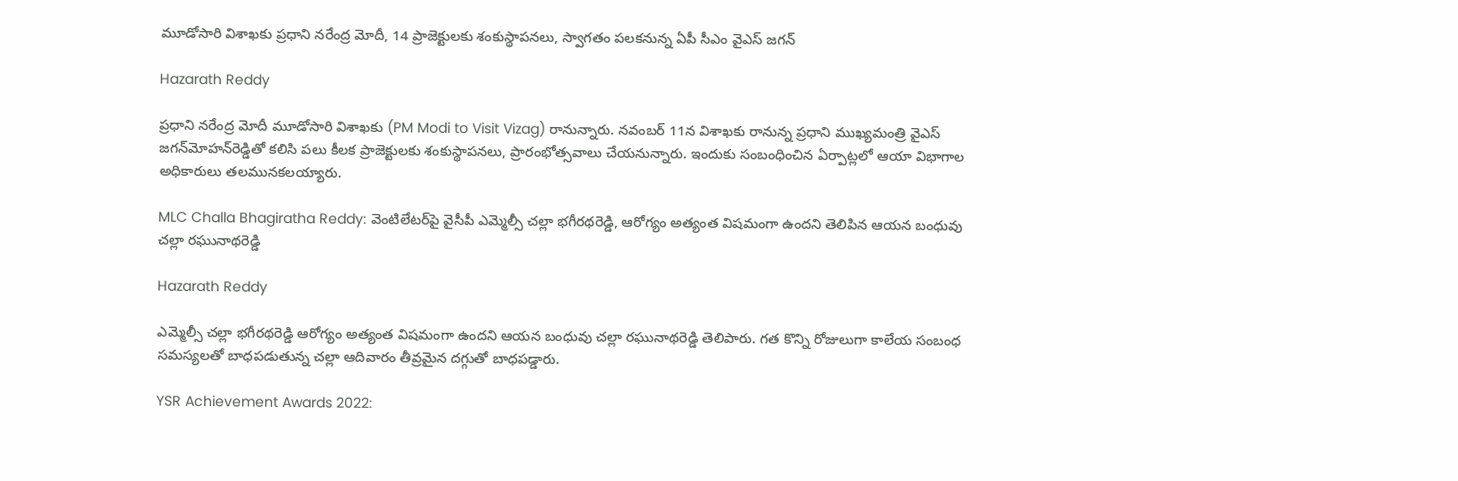మూడోసారి విశాఖకు ప్రధాని నరేంద్ర మోదీ, 14 ప్రాజెక్టులకు శంకుస్థాపనలు, స్వాగతం పలకనున్న ఏపీ సీఎం వైఎస్ జగన్

Hazarath Reddy

ప్రధాని నరేంద్ర మోదీ మూడోసారి విశాఖకు (PM Modi to Visit Vizag) రానున్నారు. నవంబర్ 11న విశాఖకు రానున్న ప్రధాని ముఖ్యమంత్రి వైఎస్‌ జగన్‌మోహన్‌రెడ్డితో కలిసి పలు కీలక ప్రాజెక్టులకు శంకుస్థాపనలు, ప్రారంభోత్సవాలు చేయనున్నారు. ఇందుకు సంబంధించిన ఏర్పాట్లలో ఆయా విభాగాల అధికారులు తలమునకలయ్యారు.

MLC Challa Bhagiratha Reddy: వెంటిలేటర్‌పై వైసీపీ ఎమ్మెల్సీ చల్లా భగీరథరెడ్డి, ఆరోగ్యం అత్యంత విషమంగా ఉందని తెలిపిన ఆయన బంధువు చల్లా రఘునాథరెడ్డి

Hazarath Reddy

ఎమ్మెల్సీ చల్లా భగీరథరెడ్డి ఆరోగ్యం అత్యంత విషమంగా ఉందని ఆయన బంధువు చల్లా రఘునాథరెడ్డి తెలిపారు. గత కొన్ని రోజులుగా కాలేయ సంబంధ సమస్యలతో బాధపడుతున్న చల్లా ఆదివారం తీవ్రమైన దగ్గుతో బాధపడ్డారు.

YSR Achievement Awards 2022: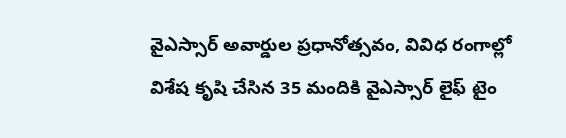వైఎస్సార్ అవార్డుల ప్రధానోత్సవం, వివిధ రంగాల్లో విశేష కృషి చేసిన 35 మందికి వైఎస్సార్ లైఫ్ టైం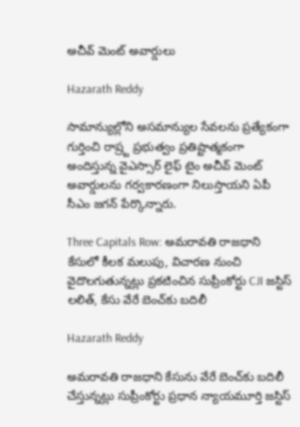అచీవ్ మెంట్ అవార్డులు

Hazarath Reddy

సామాన్యుల్లోని అసమాన్యుల సేవలను ప్రత్యేకంగా గుర్తించి రాష్ర్ట ప్రభుత్వం ప్రతిష్టాత్మకంగా అందిస్తున్న వైఎస్సార్ లైఫ్ టైం అచీవ్ మెంట్ అవార్డులను గర్వకారణంగా నిలుస్తాయని ఏపీ సీఎం జగన్ పేర్కొన్నారు.

Three Capitals Row: అమరావతి రాజధాని కేసులో కీలక మలుపు, విచారణ నుంచి వైదొలగుతున్నట్లు ప్రకటించిన సుప్రీంకోర్టు CJI జస్టిస్‌ లలిత్, కేసు వేరే బెంచ్‌కు బదిలీ

Hazarath Reddy

అమరావతి రాజధాని కేసును వేరే బెంచ్‌కు బదిలీ చేస్తున్నట్లు సుప్రీంకోర్టు ప్రధాన న్యాయమూర్తి జస్టిస్‌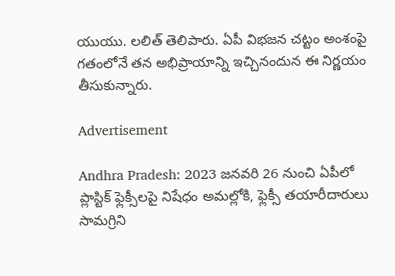యుయు. లలిత్‌ తెలిపారు. ఏపీ విభజన చట్టం అంశంపై గతంలోనే తన అభిప్రాయాన్ని ఇచ్చినందున ఈ నిర్ణయం తీసుకున్నారు.

Advertisement

Andhra Pradesh: 2023 జనవరి 26 నుంచి ఏపీలో ప్లాస్టిక్‌ ఫ్లెక్సీలపై నిషేధం అమల్లోకి, ఫ్లెక్సీ తయారీదారులు సామగ్రిని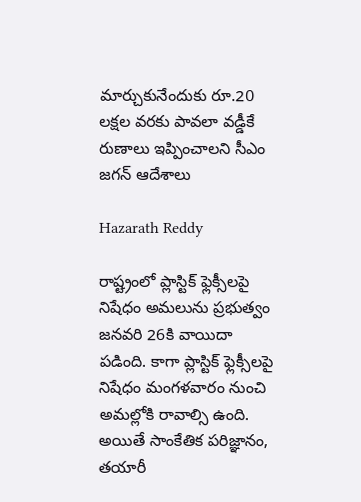మార్చుకునేందుకు రూ.20 లక్షల వరకు పావలా వడ్డీకే రుణాలు ఇప్పించాలని సీఎం జగన్ ఆదేశాలు

Hazarath Reddy

రాష్ట్రంలో ప్లాస్టిక్‌ ఫ్లెక్సీలపై నిషేధం అమలును ప్రభుత్వం జనవరి 26కి వాయిదా పడింది. కాగా ప్లాస్టిక్‌ ఫ్లెక్సీలపై నిషేధం మంగళవారం నుంచి అమల్లోకి రావాల్సి ఉంది. అయితే సాంకేతిక పరిజ్ఞానం, తయారీ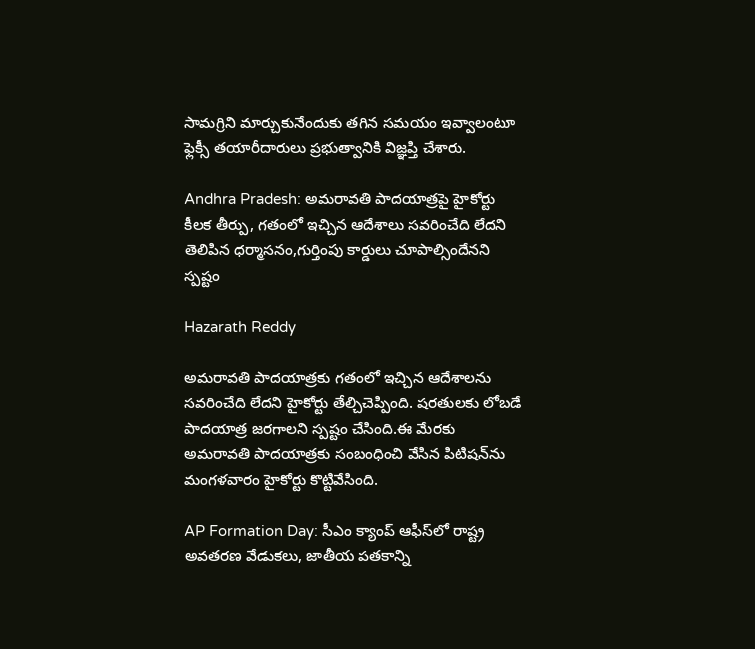సామగ్రిని మార్చుకునేందుకు తగిన సమయం ఇవ్వాలంటూ ఫ్లెక్సీ తయారీదారులు ప్రభుత్వానికి విజ్ఞప్తి చేశారు.

Andhra Pradesh: అమరావతి పాదయాత్రపై హైకోర్టు కీలక తీర్పు, గతంలో ఇచ్చిన ఆదేశాలు సవరించేది లేదని తెలిపిన ధర్మాసనం,గుర్తింపు కార్డులు చూపాల్సిందేనని స్పష్టం

Hazarath Reddy

అమరావతి పాదయాత్రకు గతంలో ఇచ్చిన ఆదేశాలను సవరించేది లేదని హైకోర్టు తేల్చిచెప్పింది. షరతులకు లోబడే పాదయాత్ర జరగాలని స్పష్టం చేసింది.ఈ మేరకు అమరావతి పాదయాత్రకు సంబంధించి వేసిన పిటిషన్‌ను మంగళవారం హైకోర్టు కొట్టివేసింది.

AP Formation Day: సీఎం క్యాంప్ ఆఫీస్‌లో రాష్ట్ర అవతరణ వేడుకలు, జాతీయ పతకాన్ని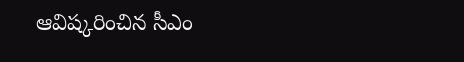ఆవిష్కరించిన సీఎం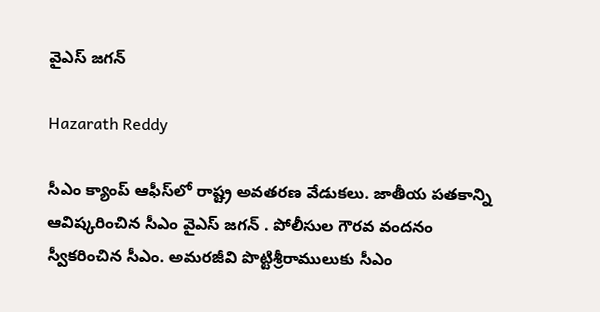వైఎస్ జగన్

Hazarath Reddy

సీఎం క్యాంప్ ఆఫీస్‌లో రాష్ట్ర అవతరణ వేడుకలు. జాతీయ పతకాన్ని ఆవిష్కరించిన సీఎం వైఎస్ జగన్ . పోలీసుల గౌరవ వందనం స్వీకరించిన సీఎం. అమరజీవి పొట్టిశ్రీరాములుకు సీఎం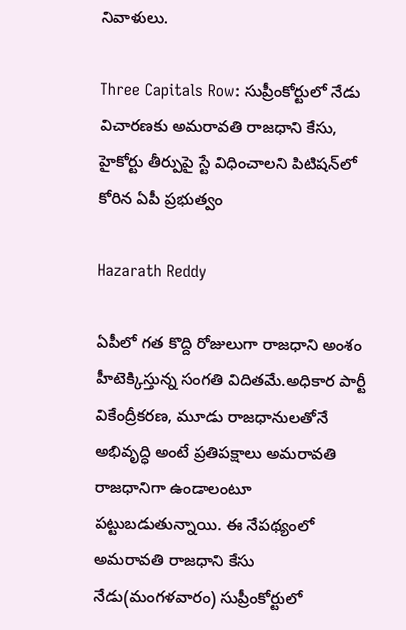నివాళులు.

Three Capitals Row: సుప్రీంకోర్టులో నేడు విచారణకు అమరావతి రాజధాని కేసు, హైకోర్టు తీర్పుపై స్టే విధించాలని పిటిషన్‌లో కోరిన ఏపీ ప్రభుత్వం

Hazarath Reddy

ఏపీలో గత కొద్ది రోజులుగా రాజధాని అంశం హీటెక్కిస్తున్న సంగతి విదితమే.అధికార పార్టీ వికేంద్రీకరణ, మూడు రాజధానులతోనే అభివృద్ధి అంటే ప్రతిపక్షాలు అమరావతి రాజధానిగా ఉండాలంటూ పట్టుబడుతున్నాయి. ఈ నేపథ్యంలో అమరావతి రాజధాని కేసు నేడు(మంగళవారం) సుప్రీంకోర్టులో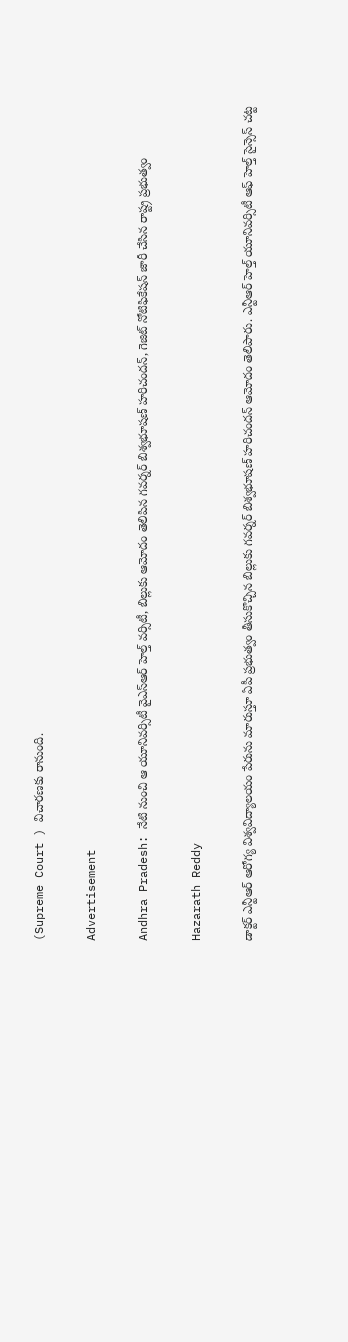(Supreme Court ) విచారణకు రానుంది.

Advertisement

Andhra Pradesh: నేటి నుంచి ఆ యూనివర్సిటీ వైఎస్‌ఆర్‌ హెల్త్‌ వర్సిటీ, బిల్లుకు ఆమోదం తెలిపిన గవర్నర్‌ బిశ్వభూషణ్‌ హరిచందన్‌, గెజిట్‌ నోటిఫికేషన్‌ జారీ చేసిన రాష్ట్ర ప్రభుత్వం

Hazarath Reddy

డాక్టర్‌ ఎన్టీఆర్‌ ఆరోగ్య విశ్వవిద్యాలయం పేరును మారుస్తూ ఏపీ ప్రభుత్వం తీసుకొచ్చిన బిల్లుకు గవర్నర్‌ బిశ్వభూషణ్‌ హరిచందన్‌ ఆమోదం తెలిపారు. ఎన్టీఆర్‌ హెల్త్‌ యూనివర్సిటీ ఆఫ్‌ హెల్త్‌ సైన్సెస్‌ చట్ట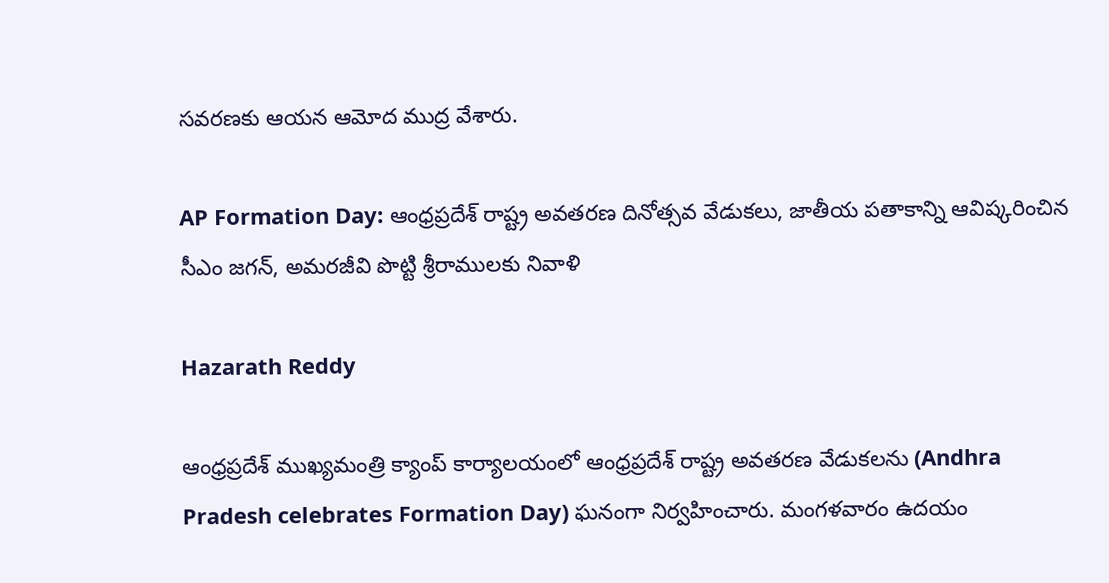సవరణకు ఆయన ఆమోద ముద్ర వేశారు.

AP Formation Day: ఆంధ్రప్రదేశ్‌ రాష్ట్ర అవతరణ దినోత్సవ వేడుకలు, జాతీయ పతాకాన్ని ఆవిష్కరించిన సీఎం జగన్, అమరజీవి పొట్టి శ్రీరాములకు నివాళి

Hazarath Reddy

ఆంధ్రప్రదేశ్ ముఖ్యమంత్రి క్యాంప్‌ కార్యాలయంలో ఆంధ్రప్రదేశ్‌ రాష్ట్ర అవతరణ వేడుకలను (Andhra Pradesh celebrates Formation Day) ఘనంగా నిర్వహించారు. మంగళవారం ఉదయం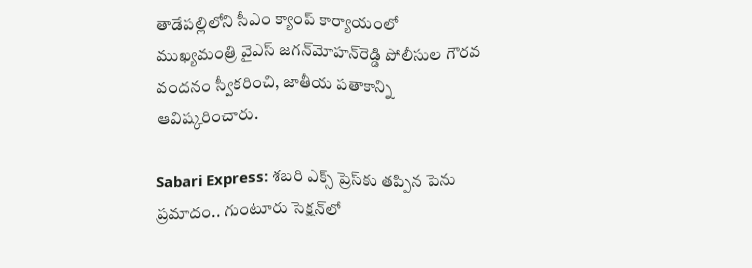తాడేపల్లిలోని సీఎం క్యాంప్‌ కార్యాయంలో ముఖ్యమంత్రి వైఎస్‌ జగన్‌మోహన్‌రెడ్డి పోలీసుల గౌరవ వందనం స్వీకరించి, జాతీయ పతాకాన్ని ఆవిష్కరించారు.

Sabari Express: శబరి ఎక్స్‌ ప్రెస్‌కు తప్పిన పెను ప్రమాదం.. గుంటూరు సెక్షన్‌లో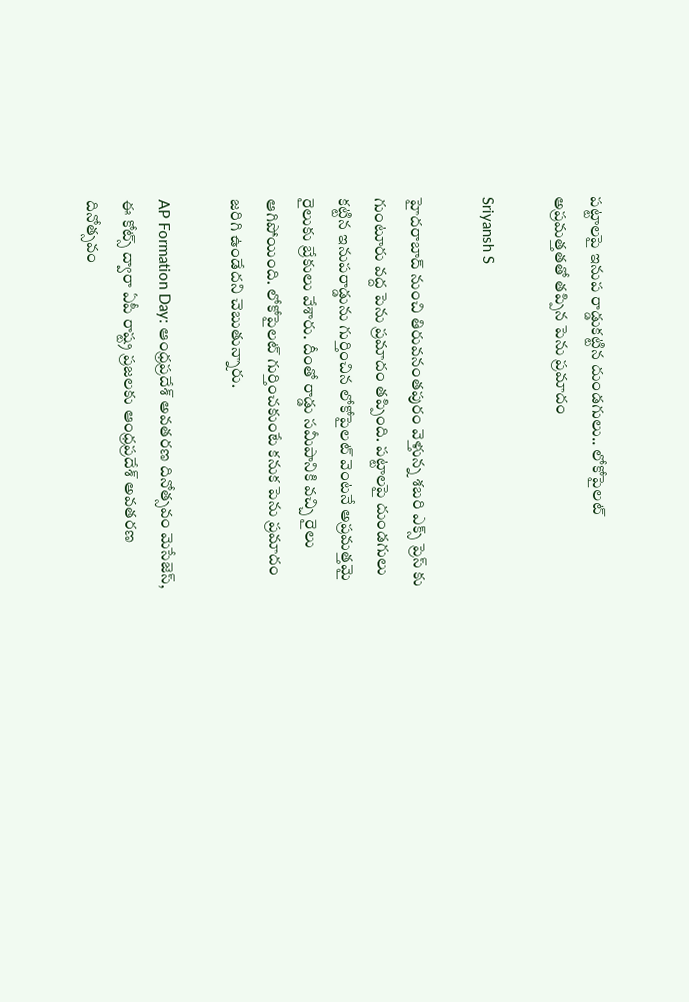పట్టాలపై ఇనుప రాడ్డుకట్టిన దుండగులు.. లోకోపైలట్ అప్రమత్తతతో తప్పిన పెను ప్రమాదం

Sriyansh S

హైదరాబాద్ నుంచి తిరువనంతపురం వెళ్తున్న శబరి ఎక్స్‌ ప్రెస్ కు గుంటూరు వద్ద పెను ప్రమాదం తప్పింది. పట్టాలపై దుండగులు కట్టిన ఇనుపరాడ్డును గుర్తించిన లోకోపైలట్ వెంటనే అప్రమత్తమై రైలుకు బ్రేకులు వేశారు. దీంతో రాడ్డు సమీపానికి వచ్చి రైలు ఆగిపోయింది. లోకోపైలట్ గుర్తించకుంటే కనుక పెను ప్రమాదం జరిగి ఉండేదని చెబుతున్నారు.

AP Formation Day: ఆంధ్రప్రదేశ్ అవతరణ దినోత్సవం మెసేజెస్, ఈ కోట్స్ ద్వారా ఏపీ రాష్ట్ర ప్రజలకు ఆంధ్రప్రదేశ్ అవతరణ దినోత్సవం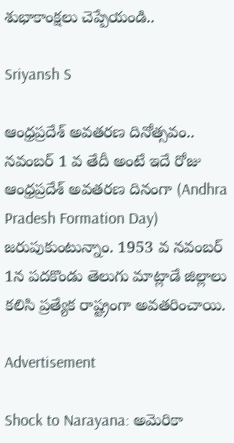శుభాకాంక్షలు చెప్పేయండి..

Sriyansh S

ఆంధ్రప్రదేశ్ అవతరణ దినోత్సవం.. నవంబర్ 1 వ తేదీ అంటే ఇదే రోజు ఆంధ్రప్రదేశ్ అవతరణ దినంగా (Andhra Pradesh Formation Day) జరుపుకుంటున్నాం. 1953 వ నవంబర్ 1న పదకొండు తెలుగు మాట్లాడే జిల్లాలు కలిసి ప్రత్యేక రాష్ట్రంగా అవతరించాయి.

Advertisement

Shock to Narayana: అమెరికా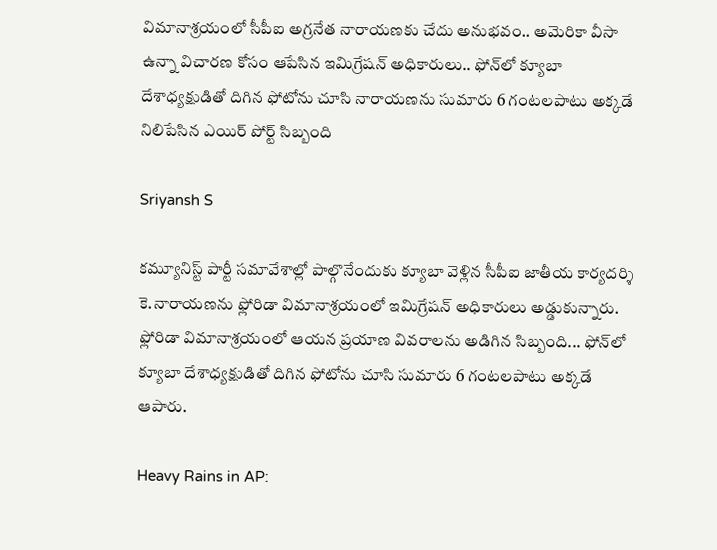విమానాశ్రయంలో సీపీఐ అగ్రనేత నారాయణకు చేదు అనుభవం.. అమెరికా వీసా ఉన్నా విచారణ కోసం ఆపేసిన ఇమిగ్రేషన్ అధికారులు.. ఫోన్‌లో క్యూబా దేశాధ్యక్షుడితో దిగిన ఫోటోను చూసి నారాయణను సుమారు 6 గంటలపాటు అక్కడే నిలిపేసిన ఎయిర్ పోర్ట్ సిబ్బంది

Sriyansh S

కమ్యూనిస్ట్ పార్టీ సమావేశాల్లో పాల్గొనేందుకు క్యూబా వెళ్లిన సీపీఐ జాతీయ కార్యదర్శి కె.నారాయణను ఫ్లోరిడా విమానాశ్రయంలో ఇమిగ్రేషన్ అధికారులు అడ్డుకున్నారు. ఫ్లోరిడా విమానాశ్రయంలో ఆయన ప్రయాణ వివరాలను అడిగిన సిబ్బంది... ఫోన్‌లో క్యూబా దేశాధ్యక్షుడితో దిగిన ఫోటోను చూసి సుమారు 6 గంటలపాటు అక్కడే ఆపారు.

Heavy Rains in AP: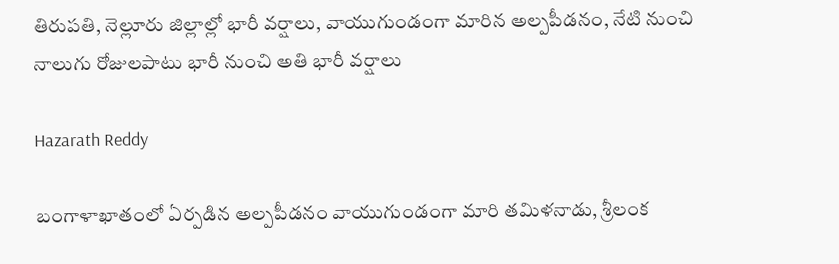తిరుపతి, నెల్లూరు జిల్లాల్లో భారీ వర్షాలు, వాయుగుండంగా మారిన అల్పపీడనం, నేటి నుంచి నాలుగు రోజులపాటు భారీ నుంచి అతి భారీ వర్షాలు

Hazarath Reddy

బంగాళాఖాతంలో ఏర్పడిన అల్పపీడనం వాయుగుండంగా మారి తమిళనాడు, శ్రీలంక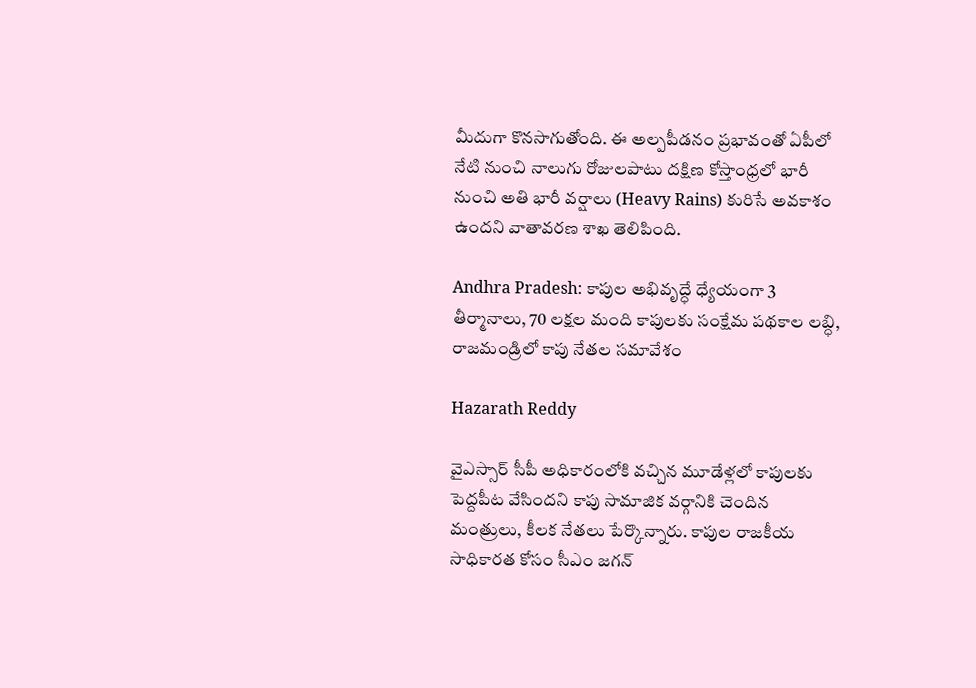మీదుగా కొనసాగుతోంది. ఈ అల్పపీడనం ప్రభావంతో ఏపీలో నేటి నుంచి నాలుగు రోజులపాటు దక్షిణ కోస్తాంధ్రలో భారీ నుంచి అతి భారీ వర్షాలు (Heavy Rains) కురిసే అవకాశం ఉందని వాతావరణ శాఖ తెలిపింది.

Andhra Pradesh: కాపుల అభివృద్ధే ధ్యేయంగా 3 తీర్మానాలు, 70 లక్షల మంది కాపులకు సంక్షేమ పథకాల లబ్ధి, రాజమండ్రిలో కాపు నేతల సమావేశం

Hazarath Reddy

వైఎస్సార్‌ సీపీ అధికారంలోకి వచ్చిన మూడేళ్లలో కాపులకు పెద్దపీట వేసిందని కాపు సామాజిక వర్గానికి చెందిన మంత్రులు, కీలక నేతలు పేర్కొన్నారు. కాపుల రాజకీయ సాధికారత కోసం సీఎం జగన్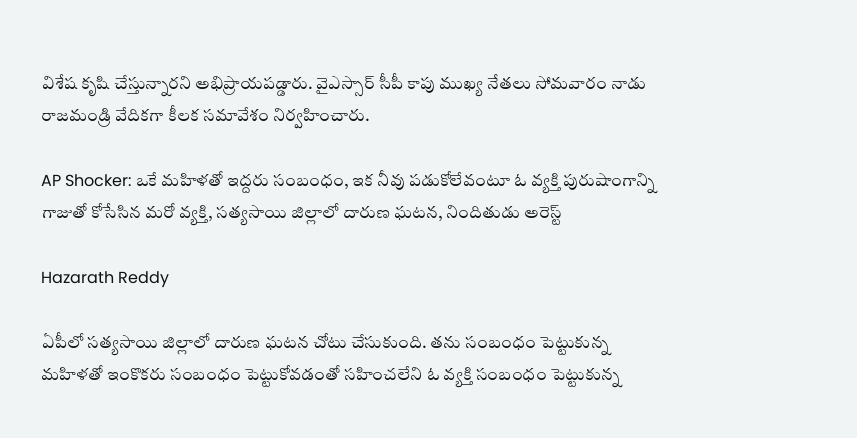విశేష కృషి చేస్తున్నారని అభిప్రాయపడ్డారు. వైఎస్సార్‌ సీపీ కాపు ముఖ్య నేతలు సోమవారం నాడు రాజమండ్రి వేదికగా కీలక సమావేశం నిర్వహించారు.

AP Shocker: ఒకే మహిళతో ఇద్దరు సంబంధం, ఇక నీవు పడుకోలేవంటూ ఓ వ్యక్తి పురుషాంగాన్ని గాజుతో కోసేసిన మరో వ్యక్తి, సత్యసాయి జిల్లాలో దారుణ ఘటన, నిందితుడు అరెస్ట్

Hazarath Reddy

ఏపీలో సత్యసాయి జిల్లాలో దారుణ ఘటన చోటు చేసుకుంది. తను సంబంధం పెట్టుకున్న మహిళతో ఇంకొకరు సంబంధం పెట్టుకోవడంతో సహించలేని ఓ వ్యక్తి సంబంధం పెట్టుకున్న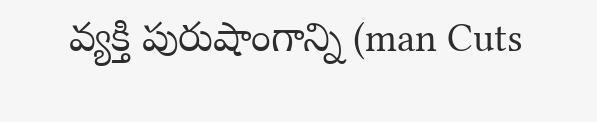వ్యక్తి పురుషాంగాన్ని (man Cuts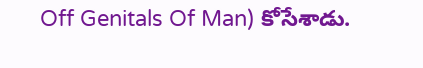Off Genitals Of Man) కోసేశాడు.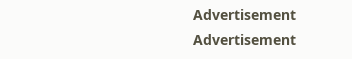Advertisement
Advertisement